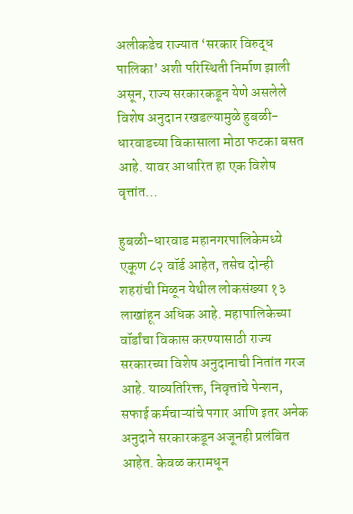अलीकडेच राज्यात ‘सरकार विरुद्ध पालिका’ अशी परिस्थिती निर्माण झाली असून, राज्य सरकारकडून येणे असलेले विशेष अनुदान रखडल्यामुळे हुबळी-धारवाडच्या विकासाला मोठा फटका बसत आहे. यावर आधारित हा एक विशेष वृत्तांत…

हुबळी-धारवाड महानगरपालिकेमध्ये एकूण ८२ वॉर्ड आहेत, तसेच दोन्ही शहरांची मिळून येथील लोकसंख्या १३ लाखांहून अधिक आहे. महापालिकेच्या वॉर्डांचा विकास करण्यासाठी राज्य सरकारच्या विशेष अनुदानाची नितांत गरज आहे. याव्यतिरिक्त, निवृत्तांचे पेन्शन, सफाई कर्मचाऱ्यांचे पगार आणि इतर अनेक अनुदाने सरकारकडून अजूनही प्रलंबित आहेत. केवळ करामधून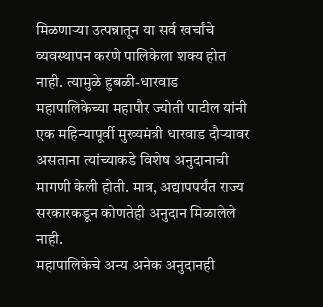मिळणाऱ्या उत्पन्नातून या सर्व खर्चांचे व्यवस्थापन करणे पालिकेला शक्य होत नाही. त्यामुळे हुबळी-धारवाड महापालिकेच्या महापौर ज्योती पाटील यांनी एक महिन्यापूर्वी मुख्यमंत्री धारवाड दौऱ्यावर असताना त्यांच्याकडे विशेष अनुदानाची मागणी केली होती. मात्र, अद्यापपर्यंत राज्य सरकारकडून कोणतेही अनुदान मिळालेले नाही.
महापालिकेचे अन्य अनेक अनुदानही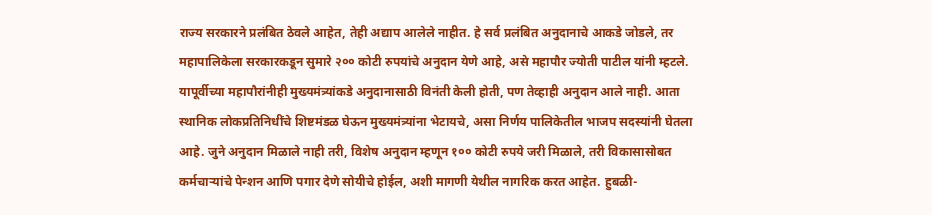राज्य सरकारने प्रलंबित ठेवले आहेत, तेही अद्याप आलेले नाहीत. हे सर्व प्रलंबित अनुदानाचे आकडे जोडले, तर महापालिकेला सरकारकडून सुमारे २०० कोटी रुपयांचे अनुदान येणे आहे, असे महापौर ज्योती पाटील यांनी म्हटले.
यापूर्वीच्या महापौरांनीही मुख्यमंत्र्यांकडे अनुदानासाठी विनंती केली होती, पण तेव्हाही अनुदान आले नाही. आता स्थानिक लोकप्रतिनिधींचे शिष्टमंडळ घेऊन मुख्यमंत्र्यांना भेटायचे, असा निर्णय पालिकेतील भाजप सदस्यांनी घेतला आहे. जुने अनुदान मिळाले नाही तरी, विशेष अनुदान म्हणून १०० कोटी रुपये जरी मिळाले, तरी विकासासोबत कर्मचाऱ्यांचे पेन्शन आणि पगार देणे सोयीचे होईल, अशी मागणी येथील नागरिक करत आहेत. हुबळी-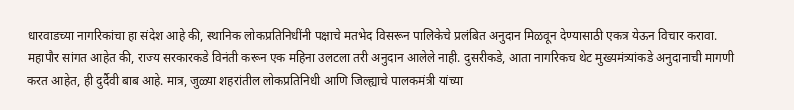धारवाडच्या नागरिकांचा हा संदेश आहे की, स्थानिक लोकप्रतिनिधींनी पक्षाचे मतभेद विसरून पालिकेचे प्रलंबित अनुदान मिळवून देण्यासाठी एकत्र येऊन विचार करावा.
महापौर सांगत आहेत की, राज्य सरकारकडे विनंती करून एक महिना उलटला तरी अनुदान आलेले नाही. दुसरीकडे, आता नागरिकच थेट मुख्यमंत्र्यांकडे अनुदानाची मागणी करत आहेत, ही दुर्दैवी बाब आहे. मात्र, जुळ्या शहरांतील लोकप्रतिनिधी आणि जिल्ह्याचे पालकमंत्री यांच्या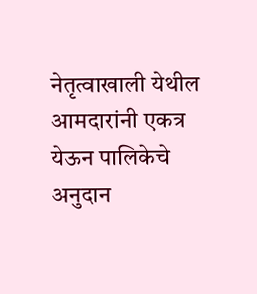नेतृत्वाखाली येथील आमदारांनी एकत्र येऊन पालिकेचे अनुदान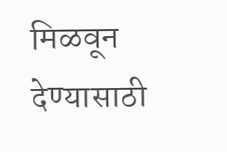मिळवून देण्यासाठी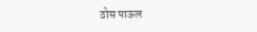ठोस पाऊल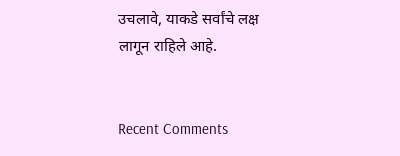उचलावे, याकडे सर्वांचे लक्ष लागून राहिले आहे.


Recent Comments